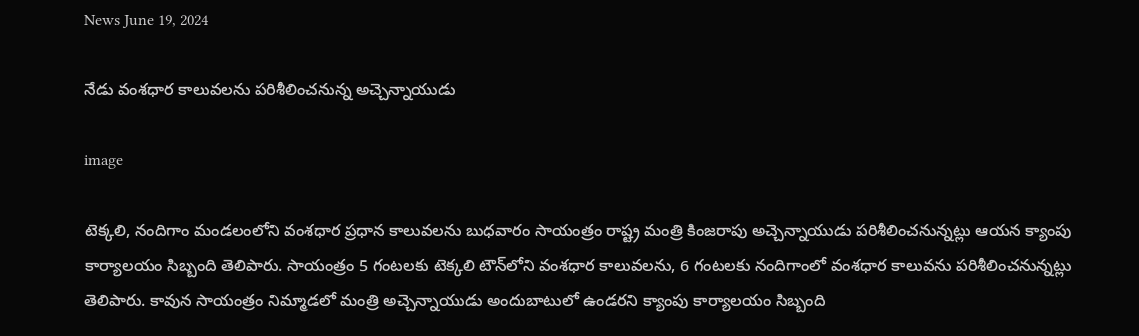News June 19, 2024

నేడు వంశధార కాలువలను పరిశీలించనున్న అచ్చెన్నాయుడు

image

టెక్కలి, నందిగాం మండలంలోని వంశధార ప్రధాన కాలువలను బుధవారం సాయంత్రం రాష్ట్ర మంత్రి కింజరాపు అచ్చెన్నాయుడు పరిశీలించనున్నట్లు ఆయన క్యాంపు కార్యాలయం సిబ్బంది తెలిపారు. సాయంత్రం 5 గంటలకు టెక్కలి టౌన్‌లోని వంశధార కాలువలను, 6 గంటలకు నందిగాంలో వంశధార కాలువను పరిశీలించనున్నట్లు తెలిపారు. కావున సాయంత్రం నిమ్మాడలో మంత్రి అచ్చెన్నాయుడు అందుబాటులో ఉండరని క్యాంపు కార్యాలయం సిబ్బంది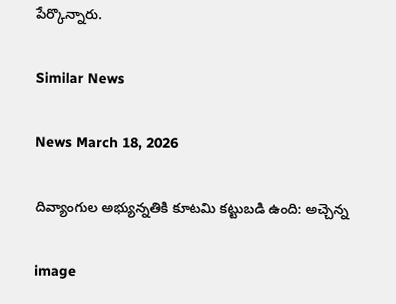పేర్కొన్నారు.

Similar News

News March 18, 2026

దివ్యాంగుల అభ్యున్నతికి కూటమి కట్టుబడి ఉంది: అచ్చెన్న

image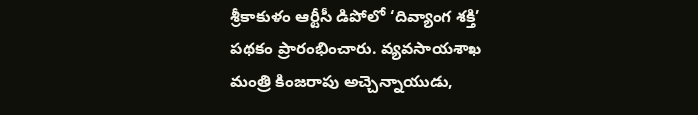శ్రీకాకుళం ఆర్టీసీ డిపోలో ‘దివ్యాంగ శక్తి’ పథకం ప్రారంభించారు. వ్యవసాయశాఖ మంత్రి కింజరాపు అచ్చెన్నాయుడు,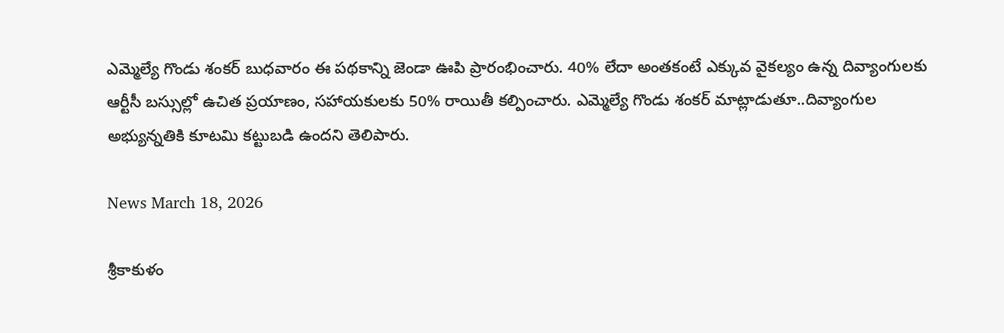ఎమ్మెల్యే గొండు శంకర్ బుధవారం ఈ పథకాన్ని జెండా ఊపి ప్రారంభించారు. 40% లేదా అంతకంటే ఎక్కువ వైకల్యం ఉన్న దివ్యాంగులకు ఆర్టీసీ బస్సుల్లో ఉచిత ప్రయాణం, సహాయకులకు 50% రాయితీ కల్పించారు. ఎమ్మెల్యే గొండు శంకర్ మాట్లాడుతూ..దివ్యాంగుల అభ్యున్నతికి కూటమి కట్టుబడి ఉందని తెలిపారు.

News March 18, 2026

శ్రీకాకుళం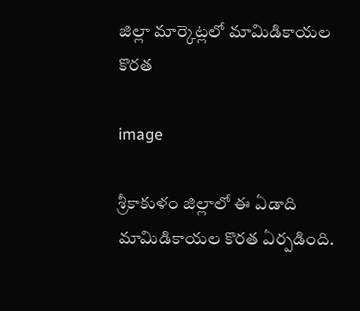జిల్లా మార్కెట్లలో మామిడికాయల కొరత

image

శ్రీకాకుళం జిల్లాలో ఈ ఏడాది మామిడికాయల కొరత ఏర్పడింది.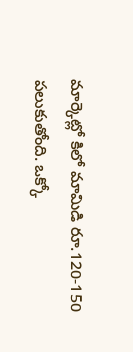మార్కెట్లో కిలో మామిడి రూ.120-150 పలుకుతోంది. ఒక్కో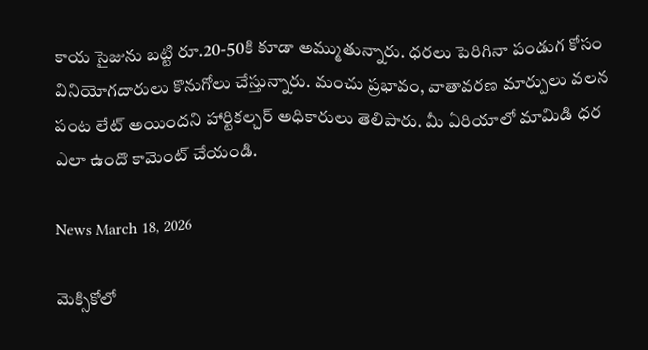కాయ సైజును బట్టి రూ.20-50కి కూడా అమ్ముతున్నారు. ధరలు పెరిగినా పండుగ కోసం వినియోగదారులు కొనుగోలు చేస్తున్నారు. మంచు ప్రభావం, వాతావరణ మార్పులు వలన పంట లేట్ అయిందని హార్టికల్చర్ అధికారులు తెలిపారు. మీ ఏరియాలో మామిడి ధర ఎలా ఉందొ కామెంట్ చేయండి.

News March 18, 2026

మెక్సికోలో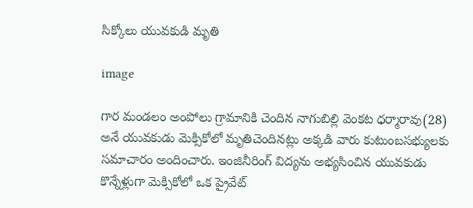సిక్కోలు యువకుడి మృతి

image

గార మండలం అంపోలు గ్రామానికి చెందిన నాగుబిల్లి వెంకట ధర్మారావు(28) అనే యువకుడు మెక్సికోలో మృతిచెందినట్లు అక్కడి వారు కుటుంబసభ్యులకు సమాచారం అందించారు. ఇంజినీరింగ్ విద్యను అభ్యసించిన యువకుడు కొన్నేళ్లుగా మెక్సికోలో ఒక ప్రైవేట్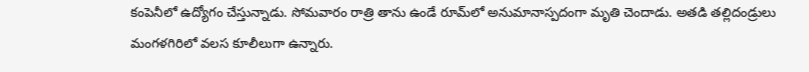కంపెనీలో ఉద్యోగం చేస్తున్నాడు. సోమవారం రాత్రి తాను ఉండే రూమ్‌లో అనుమానాస్పదంగా మృతి చెందాడు. అతడి తల్లిదండ్రులు మంగళగిరిలో వలస కూలీలుగా ఉన్నారు.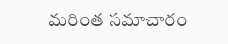మరింత సమాచారం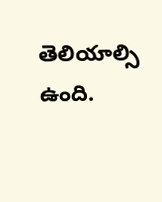తెలియాల్సి ఉంది.